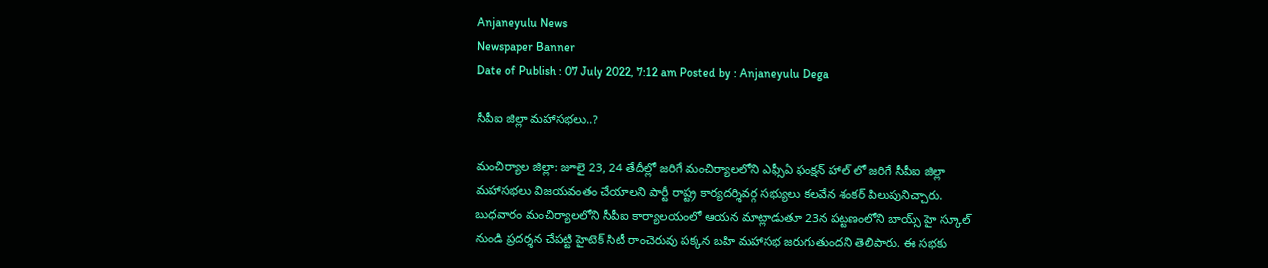Anjaneyulu News
Newspaper Banner
Date of Publish : 07 July 2022, 7:12 am Posted by : Anjaneyulu Dega

సీపీఐ జిల్లా మహాసభలు..?

మంచిర్యాల జిల్లా: జూలై 23, 24 తేదీల్లో జరిగే మంచిర్యాలలోని ఎఫ్సీఏ ఫంక్షన్ హాల్ లో జరిగే సీపీఐ జిల్లా మహాసభలు విజయవంతం చేయాలని పార్టీ రాష్ట్ర కార్యదర్శివర్గ సభ్యులు కలవేన శంకర్ పిలుపునిచ్చారు. బుధవారం మంచిర్యాలలోని సీపీఐ కార్యాలయంలో ఆయన మాట్లాడుతూ 23న పట్టణంలోని బాయ్స్ హై స్కూల్ నుండి ప్రదర్శన చేపట్టి హైటెక్ సిటీ రాంచెరువు పక్కన బహి మహాసభ జరుగుతుందని తెలిపారు. ఈ సభకు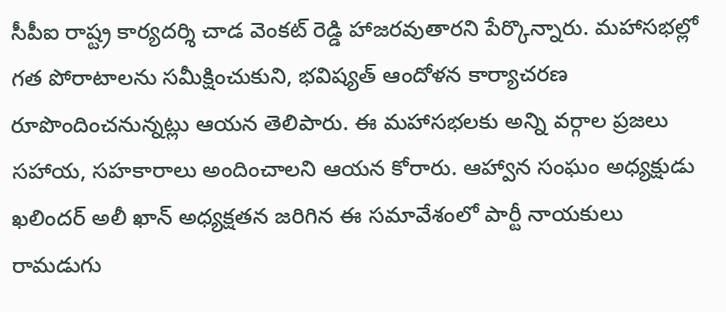సీపీఐ రాష్ట్ర కార్యదర్శి చాడ వెంకట్ రెడ్డి హాజరవుతారని పేర్కొన్నారు. మహాసభల్లో గత పోరాటాలను సమీక్షించుకుని, భవిష్యత్ ఆందోళన కార్యాచరణ రూపొందించనున్నట్లు ఆయన తెలిపారు. ఈ మహాసభలకు అన్ని వర్గాల ప్రజలు సహాయ, సహకారాలు అందించాలని ఆయన కోరారు. ఆహ్వాన సంఘం అధ్యక్షుడు ఖలిందర్ అలీ ఖాన్ అధ్యక్షతన జరిగిన ఈ సమావేశంలో పార్టీ నాయకులు రామడుగు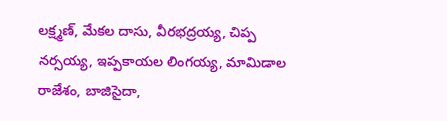లక్ష్మణ్, మేకల దాసు, వీరభద్రయ్య, చిప్ప నర్సయ్య, ఇప్పకాయల లింగయ్య, మామిడాల రాజేశం, బాజిసైదా,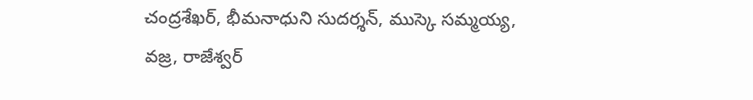చంద్రశేఖర్, భీమనాధుని సుదర్శన్, ముస్కె సమ్మయ్య, వజ్ర, రాజేశ్వర్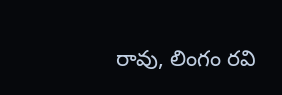రావు, లింగం రవి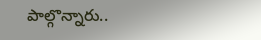పాల్గొన్నారు..